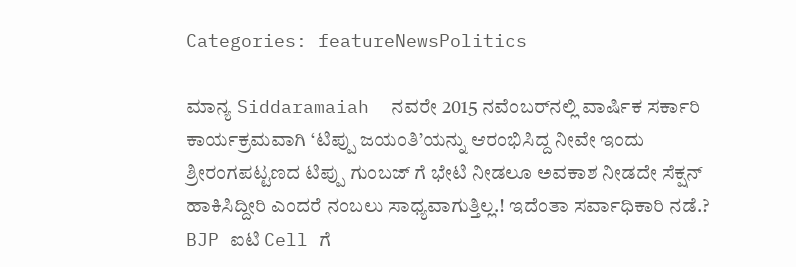Categories: featureNewsPolitics

ಮಾನ್ಯ Siddaramaiah  ನವರೇ 2015 ನವೆಂಬರ್‌ನಲ್ಲಿ ವಾರ್ಷಿಕ ಸರ್ಕಾರಿ ಕಾರ್ಯಕ್ರಮವಾಗಿ ‘ಟಿಪ್ಪು ಜಯಂತಿ’ಯನ್ನು ಆರಂಭಿಸಿದ್ದ ನೀವೇ ಇಂದು ಶ್ರೀರಂಗಪಟ್ಟಣದ ಟಿಪ್ಪು ಗುಂಬಜ್ ಗೆ ಭೇಟಿ ನೀಡಲೂ ಅವಕಾಶ ನೀಡದೇ ಸೆಕ್ಷನ್ ಹಾಕಿಸಿದ್ದೀರಿ ಎಂದರೆ ನಂಬಲು ಸಾಧ್ಯವಾಗುತ್ತಿಲ್ಲ.! ಇದೆಂತಾ ಸರ್ವಾಧಿಕಾರಿ ನಡೆ.? BJP ಐಟಿ Cell ಗೆ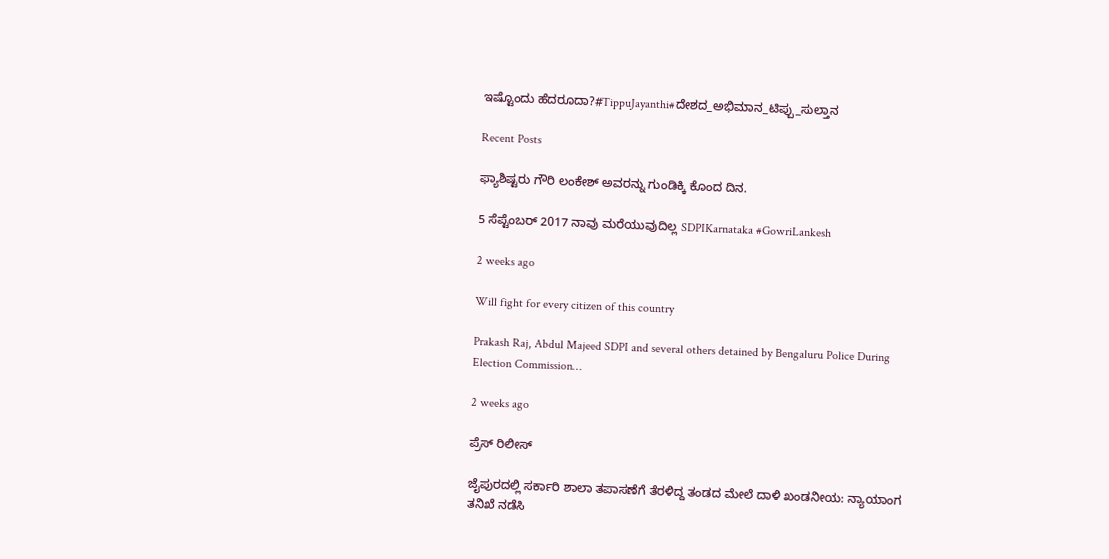ಇಷ್ಟೊಂದು ಹೆದರೂದಾ?#TippuJayanthi#ದೇಶದ_ಅಭಿಮಾನ_ಟಿಪ್ಪು_ಸುಲ್ತಾನ

Recent Posts

ಫ್ಯಾಶಿಷ್ಟರು ಗೌರಿ ಲಂಕೇಶ್‌ ಅವರನ್ನು ಗುಂಡಿಕ್ಕಿ ಕೊಂದ ದಿನ.

5 ಸೆಪ್ಟೆಂಬರ್ 2017 ನಾವು ಮರೆಯುವುದಿಲ್ಲ SDPIKarnataka #GowriLankesh

2 weeks ago

Will fight for every citizen of this country

Prakash Raj, Abdul Majeed SDPI and several others detained by Bengaluru Police During Election Commission…

2 weeks ago

ಪ್ರೆಸ್ ರಿಲೀಸ್

ಜೈಪುರದಲ್ಲಿ ಸರ್ಕಾರಿ ಶಾಲಾ ತಪಾಸಣೆಗೆ ತೆರಳಿದ್ದ ತಂಡದ ಮೇಲೆ ದಾಳಿ ಖಂಡನೀಯ: ನ್ಯಾಯಾಂಗ ತನಿಖೆ ನಡೆಸಿ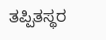ತಪ್ಪಿತಸ್ಥರ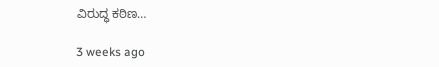ವಿರುದ್ಧ ಕಠಿಣ…

3 weeks ago